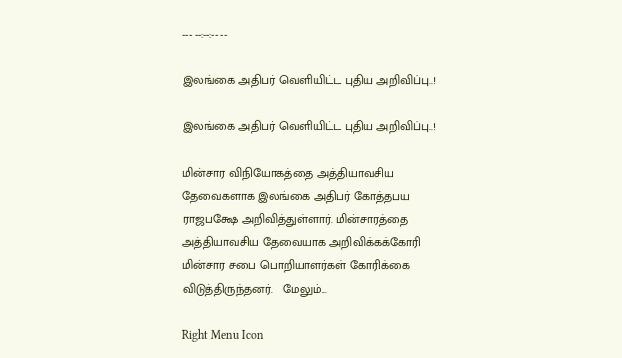--- --:--:-- --

இலங்கை அதிபர் வெளியிட்ட புதிய அறிவிப்பு..!

இலங்கை அதிபர் வெளியிட்ட புதிய அறிவிப்பு..!

மின்சார விநியோகத்தை அத்தியாவசிய தேவைகளாக இலங்கை அதிபர் கோத்தபய ராஜபக்ஷே அறிவித்துள்ளார். மின்சாரத்தை அத்தியாவசிய தேவையாக அறிவிக்கக்கோரி மின்சார சபை பொறியாளர்கள் கோரிக்கை விடுத்திருந்தனர்.   மேலும்...

Right Menu Icon